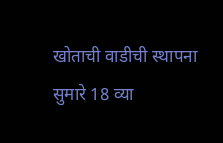खोताची वाडीची स्थापना सुमारे 18 व्या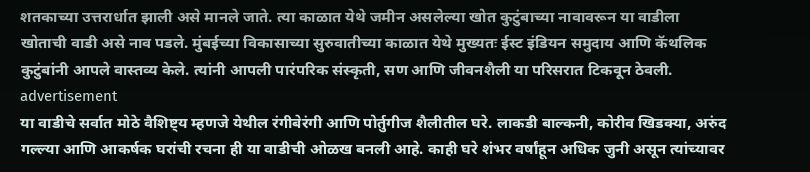शतकाच्या उत्तरार्धात झाली असे मानले जाते. त्या काळात येथे जमीन असलेल्या खोत कुटुंबाच्या नावावरून या वाडीला खोताची वाडी असे नाव पडले. मुंबईच्या विकासाच्या सुरुवातीच्या काळात येथे मुख्यतः ईस्ट इंडियन समुदाय आणि कॅथलिक कुटुंबांनी आपले वास्तव्य केले. त्यांनी आपली पारंपरिक संस्कृती, सण आणि जीवनशैली या परिसरात टिकवून ठेवली.
advertisement
या वाडीचे सर्वात मोठे वैशिष्ट्य म्हणजे येथील रंगीबेरंगी आणि पोर्तुगीज शैलीतील घरे. लाकडी बाल्कनी, कोरीव खिडक्या, अरुंद गल्ल्या आणि आकर्षक घरांची रचना ही या वाडीची ओळख बनली आहे. काही घरे शंभर वर्षांहून अधिक जुनी असून त्यांच्यावर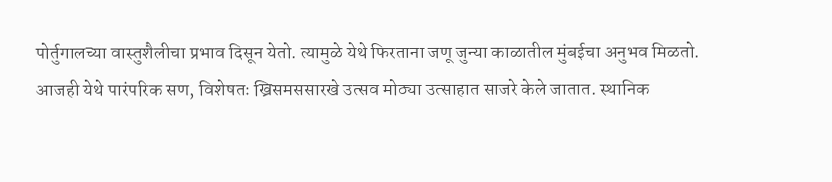पोर्तुगालच्या वास्तुशैलीचा प्रभाव दिसून येतो. त्यामुळे येथे फिरताना जणू जुन्या काळातील मुंबईचा अनुभव मिळतो.
आजही येथे पारंपरिक सण, विशेषतः ख्रिसमससारखे उत्सव मोठ्या उत्साहात साजरे केले जातात. स्थानिक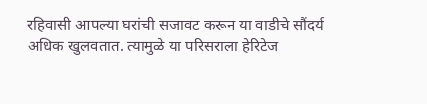रहिवासी आपल्या घरांची सजावट करून या वाडीचे सौंदर्य अधिक खुलवतात. त्यामुळे या परिसराला हेरिटेज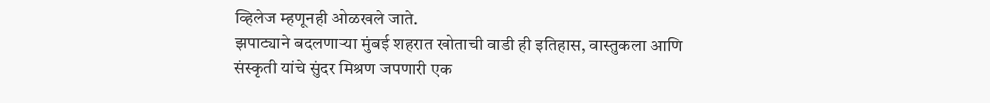व्हिलेज म्हणूनही ओळखले जाते.
झपाट्याने बदलणाऱ्या मुंबई शहरात खोताची वाडी ही इतिहास, वास्तुकला आणि संस्कृती यांचे सुंदर मिश्रण जपणारी एक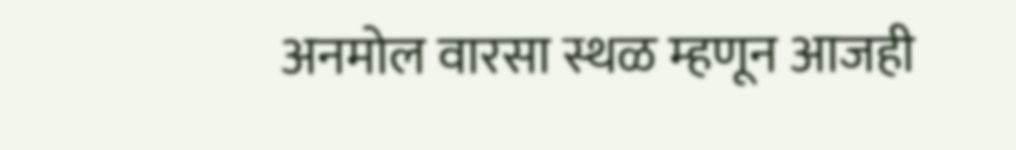अनमोल वारसा स्थळ म्हणून आजही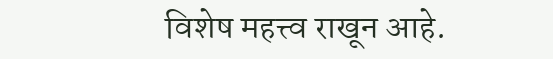विशेष महत्त्व राखून आहे.